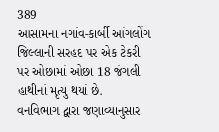389
આસામના નગાંવ-કાર્બી આંગલોંગ જિલ્લાની સરહદ પર એક ટેકરી પર ઓછામાં ઓછા 18 જંગલી હાથીનાં મૃત્યુ થયાં છે.
વનવિભાગ દ્વારા જણાવ્યાનુસાર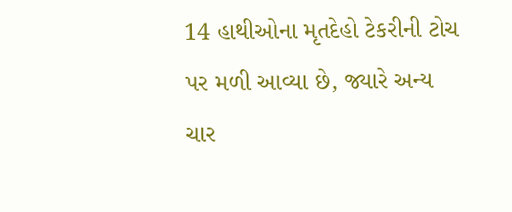14 હાથીઓના મૃતદેહો ટેકરીની ટોચ પર મળી આવ્યા છે, જ્યારે અન્ય ચાર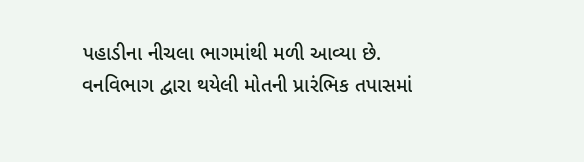પહાડીના નીચલા ભાગમાંથી મળી આવ્યા છે.
વનવિભાગ દ્વારા થયેલી મોતની પ્રારંભિક તપાસમાં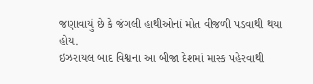જણાવાયું છે કે જંગલી હાથીઓનાં મોત વીજળી પડવાથી થયા હોય.
ઇઝરાયલ બાદ વિશ્વના આ બીજા દેશમાં માસ્ક પહેરવાથી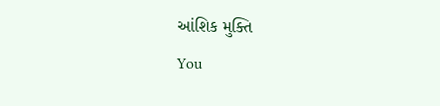આંશિક મુક્તિ
You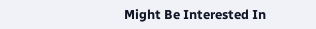Might Be Interested In